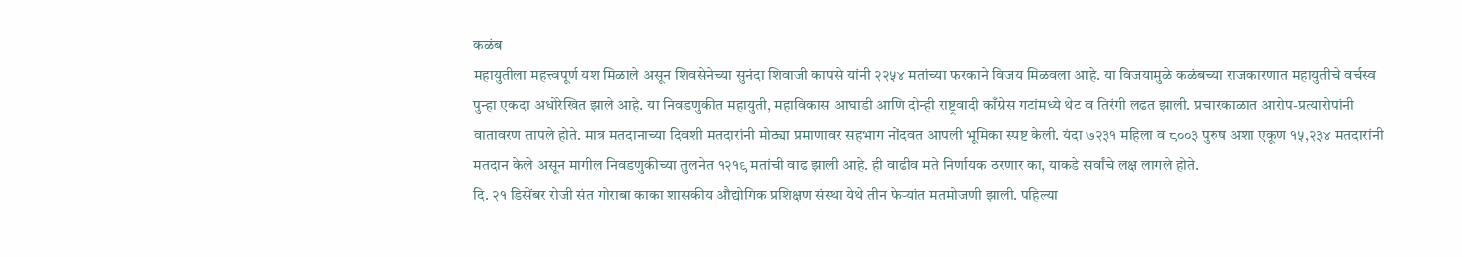कळंब
महायुतीला महत्त्वपूर्ण यश मिळाले असून शिवसेनेच्या सुनंदा शिवाजी कापसे यांनी २२५४ मतांच्या फरकाने विजय मिळवला आहे. या विजयामुळे कळंबच्या राजकारणात महायुतीचे वर्चस्व पुन्हा एकदा अधोरेखित झाले आहे. या निवडणुकीत महायुती, महाविकास आघाडी आणि दोन्ही राष्ट्रवादी काँग्रेस गटांमध्ये थेट व तिरंगी लढत झाली. प्रचारकाळात आरोप-प्रत्यारोपांनी वातावरण तापले होते. मात्र मतदानाच्या दिवशी मतदारांनी मोठ्या प्रमाणावर सहभाग नोंदवत आपली भूमिका स्पष्ट केली. यंदा ७२३१ महिला व ८००३ पुरुष अशा एकूण १५,२३४ मतदारांनी मतदान केले असून मागील निवडणुकीच्या तुलनेत १२१९ मतांची वाढ झाली आहे. ही वाढीव मते निर्णायक ठरणार का, याकडे सर्वांचे लक्ष लागले होते.
दि. २१ डिसेंबर रोजी संत गोराबा काका शासकीय औद्योगिक प्रशिक्षण संस्था येथे तीन फेऱ्यांत मतमोजणी झाली. पहिल्या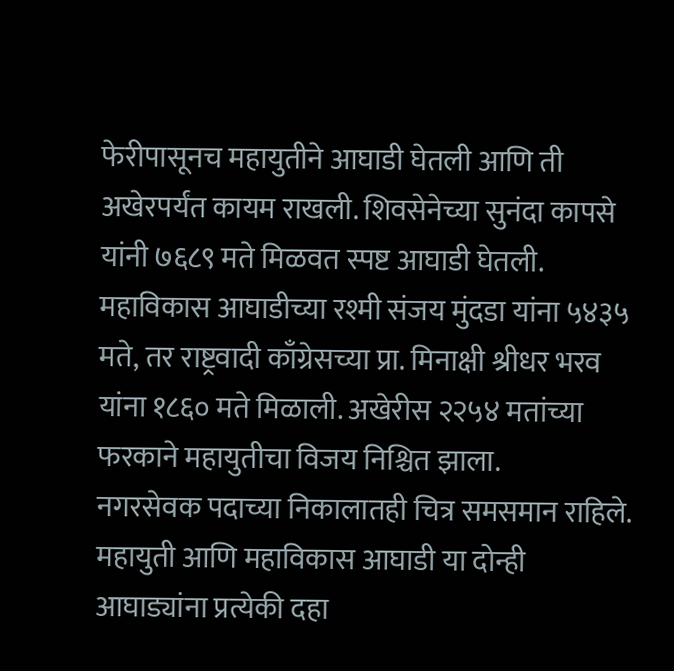फेरीपासूनच महायुतीने आघाडी घेतली आणि ती अखेरपर्यंत कायम राखली. शिवसेनेच्या सुनंदा कापसे यांनी ७६८९ मते मिळवत स्पष्ट आघाडी घेतली. महाविकास आघाडीच्या रश्मी संजय मुंदडा यांना ५४३५ मते, तर राष्ट्रवादी काँग्रेसच्या प्रा. मिनाक्षी श्रीधर भरव यांना १८६० मते मिळाली. अखेरीस २२५४ मतांच्या फरकाने महायुतीचा विजय निश्चित झाला.
नगरसेवक पदाच्या निकालातही चित्र समसमान राहिले. महायुती आणि महाविकास आघाडी या दोन्ही आघाड्यांना प्रत्येकी दहा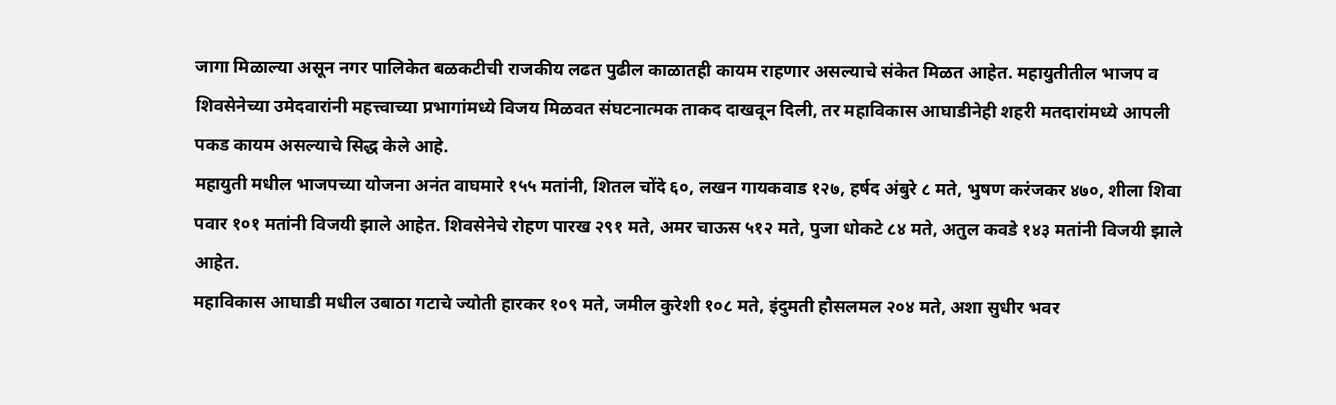जागा मिळाल्या असून नगर पालिकेत बळकटीची राजकीय लढत पुढील काळातही कायम राहणार असल्याचे संकेत मिळत आहेत. महायुतीतील भाजप व शिवसेनेच्या उमेदवारांनी महत्त्वाच्या प्रभागांमध्ये विजय मिळवत संघटनात्मक ताकद दाखवून दिली, तर महाविकास आघाडीनेही शहरी मतदारांमध्ये आपली पकड कायम असल्याचे सिद्ध केले आहे.
महायुती मधील भाजपच्या योजना अनंत वाघमारे १५५ मतांनी, शितल चोंदे ६०, लखन गायकवाड १२७, हर्षद अंबुरे ८ मते, भुषण करंजकर ४७०, शीला शिवा पवार १०१ मतांनी विजयी झाले आहेत. शिवसेनेचे रोहण पारख २९१ मते, अमर चाऊस ५१२ मते, पुजा धोकटे ८४ मते, अतुल कवडे १४३ मतांनी विजयी झाले आहेत.
महाविकास आघाडी मधील उबाठा गटाचे ज्योती हारकर १०९ मते, जमील कुरेशी १०८ मते, इंदुमती हौसलमल २०४ मते, अशा सुधीर भवर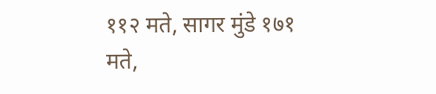११२ मते, सागर मुंडे १७१ मते,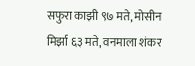सफुरा काझी ९७ मते, मोसीन मिर्झा ६३ मते, वनमाला शंकर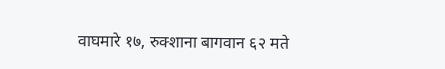वाघमारे १७, रुक्शाना बागवान ६२ मते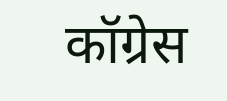कॉग्रेस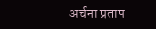अर्चना प्रताप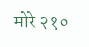मोरे २१०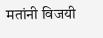मतांनी विजयी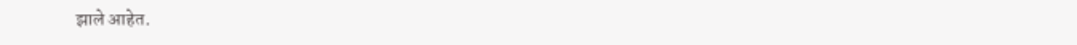झाले आहेत.